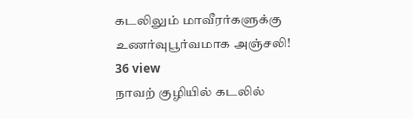கடலிலும் மாவீரர்களுக்கு உணர்வுபூர்வமாக அஞ்சலி!
36 view
நாவற் குழியில் கடலில்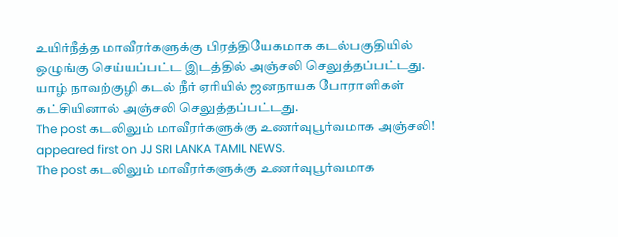உயிர்நீத்த மாவீரர்களுக்கு பிரத்தியேகமாக கடல்பகுதியில் ஒழுங்கு செய்யப்பட்ட இடத்தில் அஞ்சலி செலுத்தப்பட்டது. யாழ் நாவற்குழி கடல் நீர் ஏரியில் ஜனநாயக போராளிகள் கட்சியினால் அஞ்சலி செலுத்தப்பட்டது.
The post கடலிலும் மாவீரர்களுக்கு உணர்வுபூர்வமாக அஞ்சலி! appeared first on JJ SRI LANKA TAMIL NEWS.
The post கடலிலும் மாவீரர்களுக்கு உணர்வுபூர்வமாக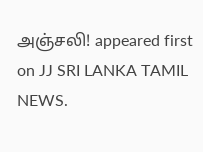அஞ்சலி! appeared first on JJ SRI LANKA TAMIL NEWS.